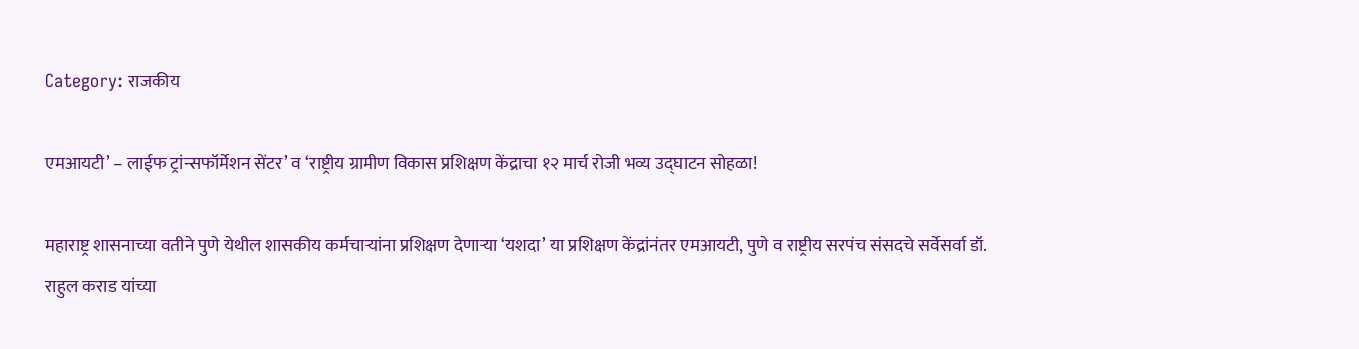Category: राजकीय

एमआयटी’ – लाईफ ट्रांन्सफॉर्मेशन सेंटर’ व ‘राष्ट्रीय ग्रामीण विकास प्रशिक्षण केंद्राचा १२ मार्च रोजी भव्य उद्घाटन सोहळा!

महाराष्ट्र शासनाच्या वतीने पुणे येथील शासकीय कर्मचाऱ्यांना प्रशिक्षण देणाऱ्या ‘यशदा’ या प्रशिक्षण केंद्रांनंतर एमआयटी, पुणे व राष्ट्रीय सरपंच संसदचे सर्वेसर्वा डॉ. राहुल कराड यांच्या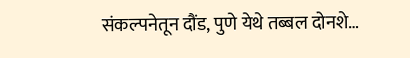संकल्पनेतून दौंड, पुणे येथे तब्बल दोनशे…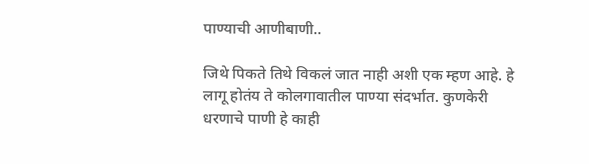पाण्याची आणीबाणी..

जिथे पिकते तिथे विकलं जात नाही अशी एक म्हण आहे. हे लागू होतंय ते कोलगावातील पाण्या संदर्भात. कुणकेरी धरणाचे पाणी हे काही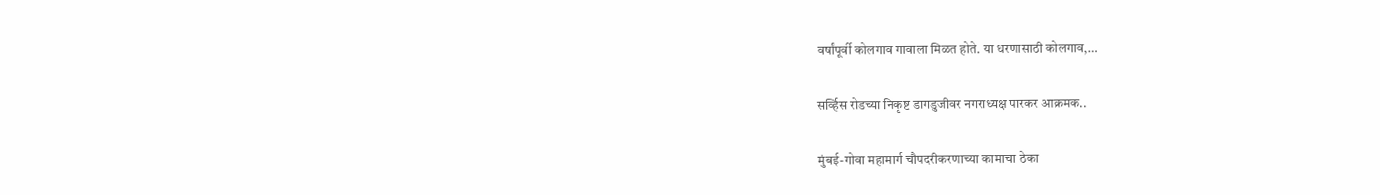वर्षांपूर्वी कोलगाव गावाला मिळत होते. या धरणासाठी कोलगाव,…

सर्व्हिस रोडच्या निकृष्ट डागडुजीवर नगराध्यक्ष पारकर आक्रमक..

मुंबई-गोवा महामार्ग चौपदरीकरणाच्या कामाचा ठेका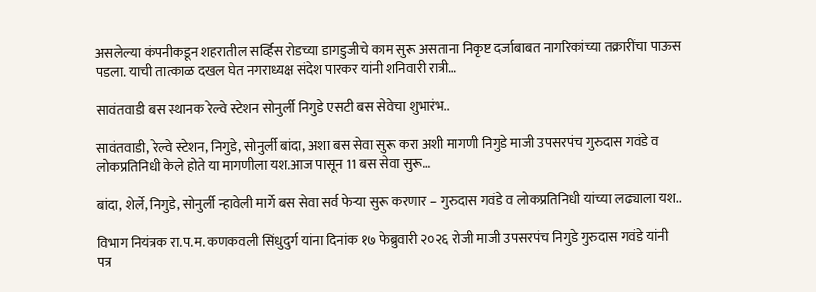असलेल्या कंपनीकडून शहरातील सर्व्हिस रोडच्या डागडुजीचे काम सुरू असताना निकृष्ट दर्जाबाबत नागरिकांच्या तक्रारींचा पाऊस पडला. याची तात्काळ दखल घेत नगराध्यक्ष संदेश पारकर यांनी शनिवारी रात्री…

सावंतवाडी बस स्थानक रेल्वे स्टेशन सोनुर्ली निगुडे एसटी बस सेवेचा शुभारंभ..

सावंतवाडी, रेल्वे स्टेशन, निगुडे, सोनुर्ली बांदा, अशा बस सेवा सुरू करा अशी मागणी निगुडे माजी उपसरपंच गुरुदास गवंडे व लोकप्रतिनिधी केले होते या मागणीला यश.आज पासून 11 बस सेवा सुरू…

बांदा, शेर्ले, निगुडे, सोनुर्ली न्हावेली मार्गे बस सेवा सर्व फेऱ्या सुरू करणार – गुरुदास गवंडे व लोकप्रतिनिधी यांच्या लढ्याला यश..

विभाग नियंत्रक रा.प.म. कणकवली सिंधुदुर्ग यांना दिनांक १७ फेब्रुवारी २०२६ रोजी माजी उपसरपंच निगुडे गुरुदास गवंडे यांनी पत्र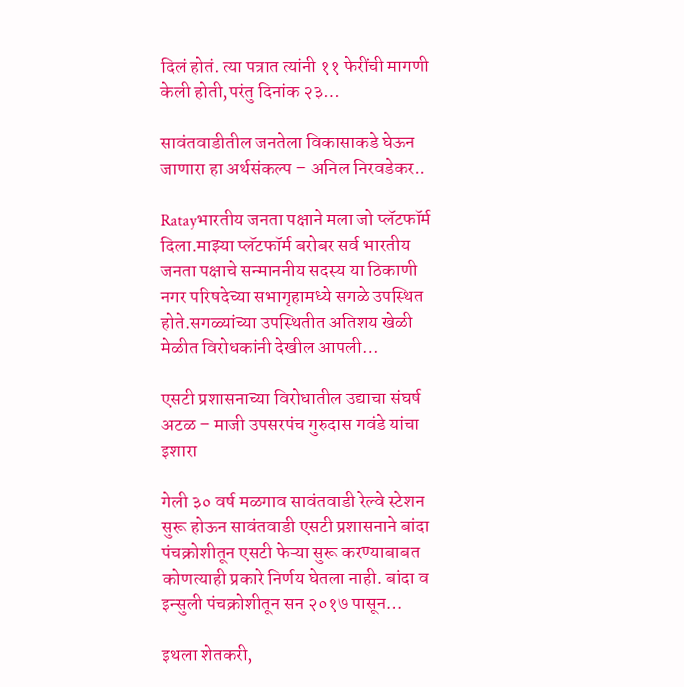दिलं होतं. त्या पत्रात त्यांनी ११ फेरींची मागणी केली होती,परंतु दिनांक २३…

सावंतवाडीतील जनतेला विकासाकडे घेऊन जाणारा हा अर्थसंकल्प – अनिल निरवडेकर..

Ratayभारतीय जनता पक्षाने मला जो प्लॅटफॉर्म दिला.माझ्या प्लॅटफॉर्म बरोबर सर्व भारतीय जनता पक्षाचे सन्माननीय सदस्य या ठिकाणी नगर परिषदेच्या सभागृहामध्ये सगळे उपस्थित होते.सगळ्यांच्या उपस्थितीत अतिशय खेळी मेळीत विरोधकांनी देखील आपली…

एसटी प्रशासनाच्या विरोधातील उद्याचा संघर्ष अटळ – माजी उपसरपंच गुरुदास गवंडे यांचा इशारा

गेली ३० वर्ष मळगाव सावंतवाडी रेल्वे स्टेशन सुरू होऊन सावंतवाडी एसटी प्रशासनाने बांदा पंचक्रोशीतून एसटी फेऱ्या सुरू करण्याबाबत कोणत्याही प्रकारे निर्णय घेतला नाही. बांदा व इन्सुली पंचक्रोशीतून सन २०१७ पासून…

इथला शेतकरी,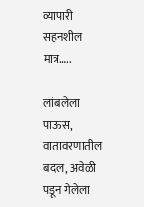व्यापारी सहनशील मात्र…..

लांबलेला पाऊस, वातावरणातील बदल, अवेळी पडून गेलेला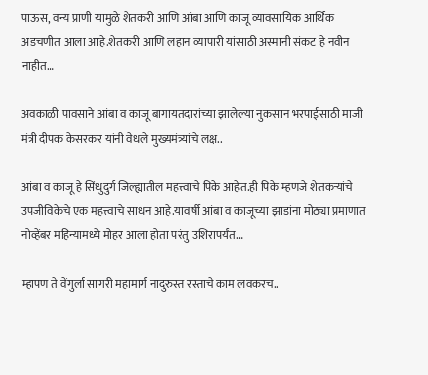पाऊस, वन्य प्राणी यामुळे शेतकरी आणि आंबा आणि काजू व्यावसायिक आर्थिक अडचणीत आला आहे.शेतकरी आणि लहान व्यापारी यांसाठी अस्मानी संकट हे नवीन नाहीत…

अवकाळी पावसाने आंबा व काजू बागायतदारांच्या झालेल्या नुकसान भरपाईसाठी माजी मंत्री दीपक केसरकर यांनी वेधले मुख्यमंत्र्यांचे लक्ष..

आंबा व काजू हे सिंधुदुर्ग जिल्ह्यातील महत्त्वाचे पिके आहेत.ही पिके म्हणजे शेतकऱ्यांचे उपजीविकेचे एक महत्त्वाचे साधन आहे.यावर्षी आंबा व काजूच्या झाडांना मोठ्या प्रमाणात नोव्हेंबर महिन्यामध्ये मोहर आला होता परंतु उशिरापर्यंत…

म्हापण ते वेंगुर्ला सागरी महामार्ग नादुरुस्त रस्ताचे काम लवकरच..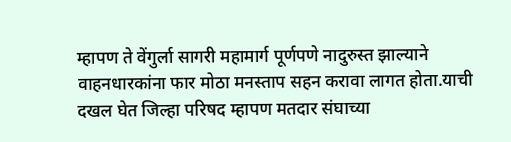म्हापण ते वेंगुर्ला सागरी महामार्ग पूर्णपणे नादुरुस्त झाल्याने वाहनधारकांना फार मोठा मनस्ताप सहन करावा लागत होता.याची दखल घेत जिल्हा परिषद म्हापण मतदार संघाच्या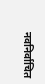नवनिर्वाचित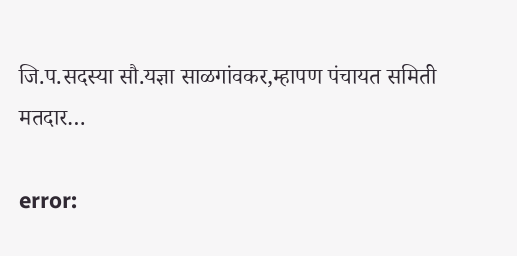जि.प.सदस्या सौ.यज्ञा साळगांवकर,म्हापण पंचायत समिती मतदार…

error: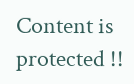Content is protected !!